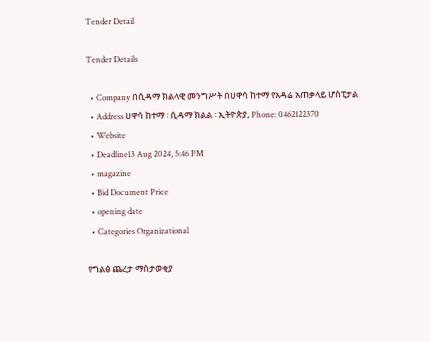Tender Detail

Tender Details

  • Company በሲዳማ ክልላዊ መንግሥት በሀዋሳ ከተማ የአዳሬ አጠቃላይ ሆስፒታል
  • Address ሀዋሳ ከተማ ፡ ሲዳማ ክልል ፡ ኢትዮጵያ, Phone: 0462122370
  • Website
  • Deadline13 Aug 2024, 5:46 PM
  • magazine
  • Bid Document Price
  • opening date
  • Categories Organizational

የግልፅ ጨረታ ማስታወቂያ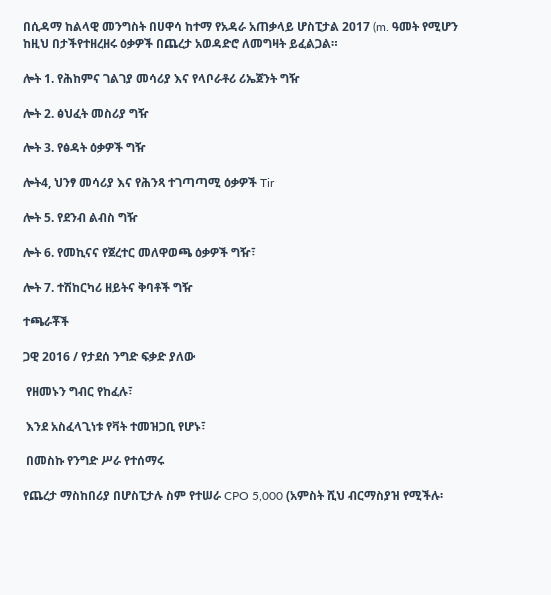በሲዳማ ከልላዊ መንግስት በሀዋሳ ከተማ የአዳራ አጠቃላይ ሆስፒታል 2017 (m. ዓመት የሚሆን ከዚህ በታችየተዘረዘሩ ዕቃዎች በጨረታ አወዳድሮ ለመግዛት ይፈልጋል።

ሎት 1. የሕከምና ገልገያ መሳሪያ እና የላቦራቶሪ ሪኤጀንት ግዥ

ሎት 2. ፅህፈት መስሪያ ግዥ

ሎት 3. የፅዳት ዕቃዎች ግዥ

ሎት4, ህንፃ መሳሪያ እና የሕንጻ ተገጣጣሚ ዕቃዎች Tir

ሎት 5. የደንብ ልብስ ግዥ

ሎት 6. የመኪናና የጀረተር መለዋወጫ ዕቃዎች ግዥ፣

ሎት 7. ተሽከርካሪ ዘይትና ቅባቶች ግዥ

ተጫራቾች

ጋዊ 2016 / የታደሰ ንግድ ፍቃድ ያለው

 የዘመኑን ግብር የከፈሉ፣

 እንደ አስፈላጊነቱ የቫት ተመዝጋቢ የሆኑ፣

 በመስኩ የንግድ ሥራ የተሰማሩ

የጨረታ ማስከበሪያ በሆስፒታሉ ስም የተሠራ CPO 5,000 (አምስት ሺህ ብርማስያዝ የሚችሉ፡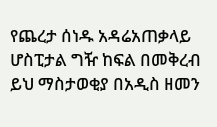የጨረታ ሰነዱ አዳሬአጠቃላይ ሆስፒታል ግዥ ከፍል በመቅረብ ይህ ማስታወቂያ በአዲስ ዘመን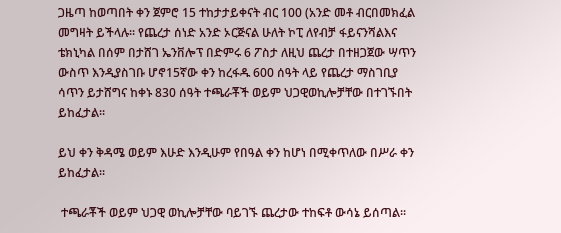ጋዜጣ ከወጣበት ቀን ጀምሮ 15 ተከታታይቀናት ብር 100 (አንድ መቶ ብርበመክፈል መግዛት ይችላሉ፡፡ የጨረታ ሰነድ አንድ ኦርጅናል ሁለት ኮፒ ለየብቻ ፋይናንሻልእና ቴክኒካል በሰም በታሸገ ኤንቨሎፕ በድምሩ 6 ፖስታ ለዚህ ጨረታ በተዘጋጀው ሣጥን ውስጥ እንዲያስገቡ ሆኖ15ኛው ቀን ከረፋዱ 600 ሰዓት ላይ የጨረታ ማስገቢያ ሳጥን ይታሸግና ከቀኑ 830 ሰዓት ተጫራቾች ወይም ህጋዊወኪሎቻቸው በተገኙበት ይከፈታል፡፡

ይህ ቀን ቅዳሜ ወይም እሁድ እንዲሁም የበዓል ቀን ከሆነ በሚቀጥለው በሥራ ቀን ይከፈታል፡፡

 ተጫራቾች ወይም ህጋዊ ወኪሎቻቸው ባይገኙ ጨረታው ተከፍቶ ውሳኔ ይሰጣል፡፡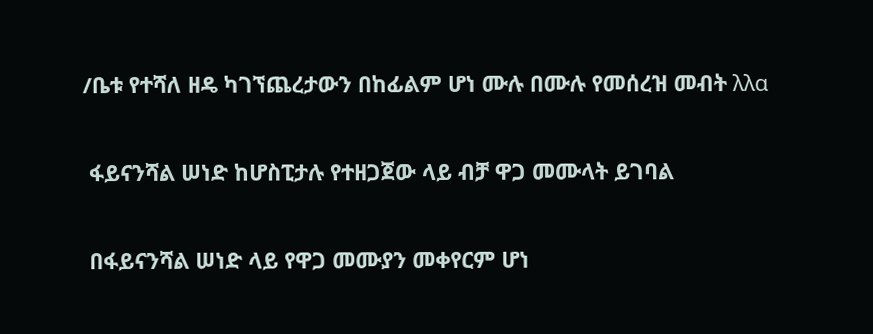/ቤቱ የተሻለ ዘዴ ካገኘጨረታውን በከፊልም ሆነ ሙሉ በሙሉ የመሰረዝ መብት λλα

 ፋይናንሻል ሠነድ ከሆስፒታሉ የተዘጋጀው ላይ ብቻ ዋጋ መሙላት ይገባል

 በፋይናንሻል ሠነድ ላይ የዋጋ መሙያን መቀየርም ሆነ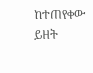ከተጠየቀው ይዘት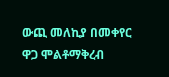ውጪ መለኪያ በመቀየር ዋጋ ሞልቶማቅረብ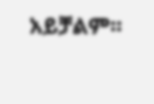አይቻልም፡፡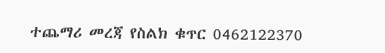ተጨማሪ መረጃ የስልክ ቁጥር 0462122370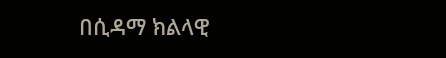በሲዳማ ክልላዊ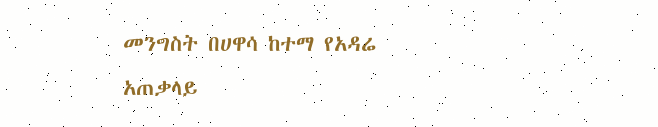መንግስት በሀዋሳ ከተማ የአዳሬ አጠቃላይ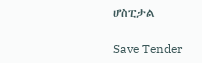ሆስፒታል

Save Tender